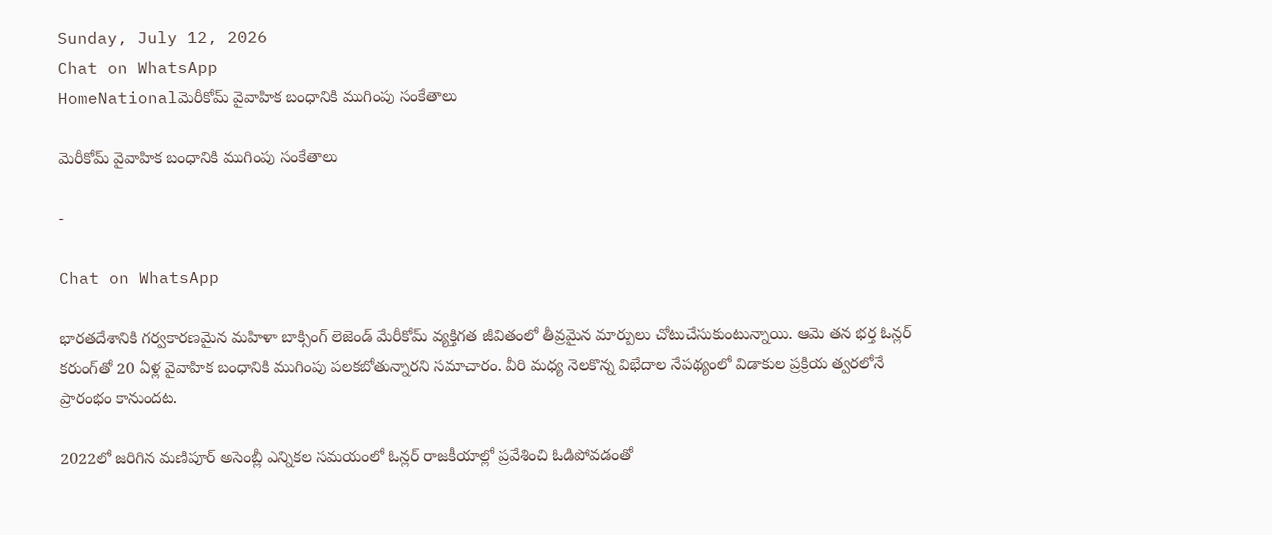Sunday, July 12, 2026
Chat on WhatsApp
HomeNationalమెరీకోమ్ వైవాహిక బంధానికి ముగింపు సంకేతాలు

మెరీకోమ్ వైవాహిక బంధానికి ముగింపు సంకేతాలు

-

Chat on WhatsApp

భారతదేశానికి గర్వకారణమైన మహిళా బాక్సింగ్ లెజెండ్ మేరీకోమ్ వ్యక్తిగత జీవితంలో తీవ్రమైన మార్పులు చోటుచేసుకుంటున్నాయి. ఆమె తన భర్త ఓన్లర్ కరుంగ్‌తో 20 ఏళ్ల వైవాహిక బంధానికి ముగింపు పలకబోతున్నారని సమాచారం. వీరి మధ్య నెలకొన్న విభేదాల నేపథ్యంలో విడాకుల ప్రక్రియ త్వరలోనే ప్రారంభం కానుందట.

2022లో జరిగిన మణిపూర్ అసెంబ్లీ ఎన్నికల సమయంలో ఓన్లర్ రాజకీయాల్లో ప్రవేశించి ఓడిపోవడంతో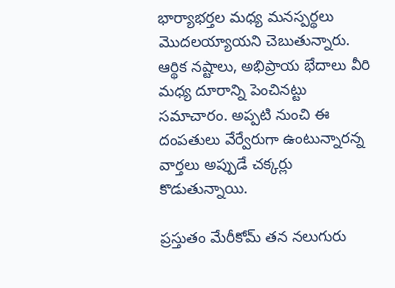భార్యాభర్తల మధ్య మనస్పర్థలు మొదలయ్యాయని చెబుతున్నారు. ఆర్థిక నష్టాలు, అభిప్రాయ భేదాలు వీరి మధ్య దూరాన్ని పెంచినట్టు సమాచారం. అప్పటి నుంచి ఈ దంపతులు వేర్వేరుగా ఉంటున్నారన్న వార్తలు అప్పుడే చక్కర్లు కొడుతున్నాయి.

ప్రస్తుతం మేరీకోమ్ తన నలుగురు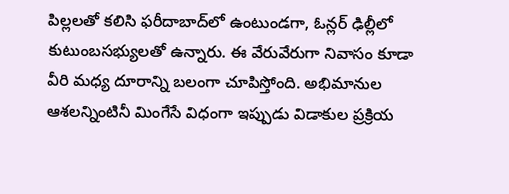పిల్లలతో కలిసి ఫరీదాబాద్‌లో ఉంటుండగా, ఓన్లర్ ఢిల్లీలో కుటుంబసభ్యులతో ఉన్నారు. ఈ వేరువేరుగా నివాసం కూడా వీరి మధ్య దూరాన్ని బలంగా చూపిస్తోంది. అభిమానుల ఆశలన్నింటినీ మింగేసే విధంగా ఇప్పుడు విడాకుల ప్రక్రియ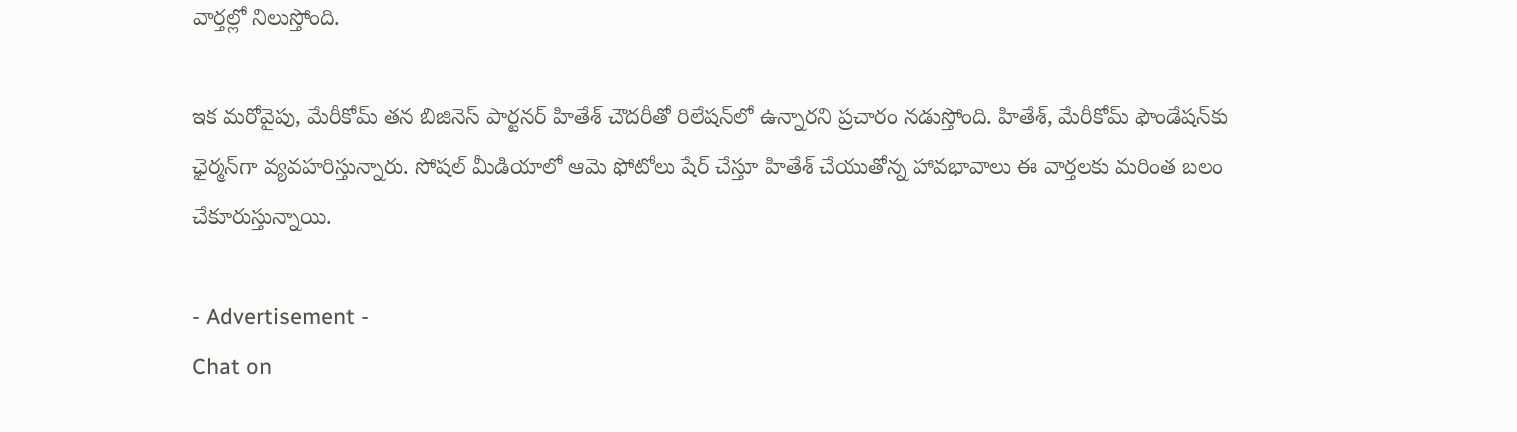వార్తల్లో నిలుస్తోంది.

ఇక మరోవైపు, మేరీకోమ్ తన బిజినెస్ పార్టనర్ హితేశ్ చౌదరీతో రిలేషన్‌లో ఉన్నారని ప్రచారం నడుస్తోంది. హితేశ్, మేరీకోమ్ ఫౌండేషన్‌కు ఛైర్మన్‌గా వ్యవహరిస్తున్నారు. సోషల్ మీడియాలో ఆమె ఫోటోలు షేర్ చేస్తూ హితేశ్ చేయుతోన్న హావభావాలు ఈ వార్తలకు మరింత బలం చేకూరుస్తున్నాయి.

- Advertisement -
Chat on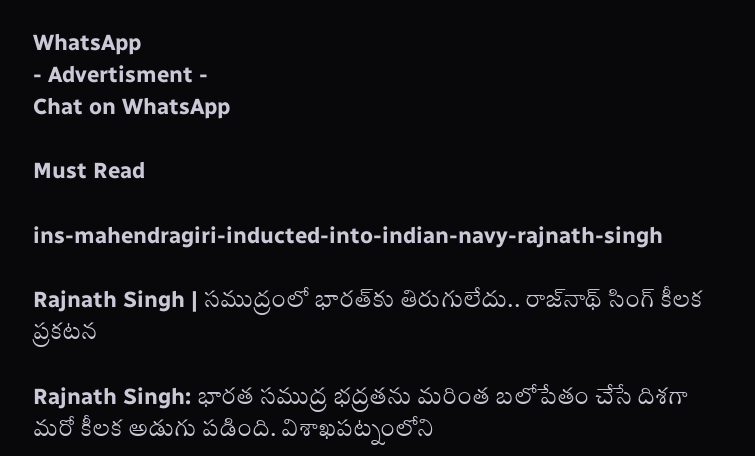WhatsApp
- Advertisment -
Chat on WhatsApp

Must Read

ins-mahendragiri-inducted-into-indian-navy-rajnath-singh

Rajnath Singh | సముద్రంలో భారత్‌కు తిరుగులేదు.. రాజ్‌నాథ్ సింగ్ కీలక ప్రకటన

Rajnath Singh: భారత సముద్ర భద్రతను మరింత బలోపేతం చేసే దిశగా మరో కీలక అడుగు పడింది. విశాఖపట్నంలోని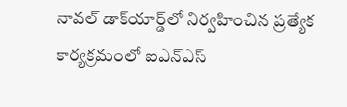నావల్ డాక్‌యార్డ్‌లో నిర్వహించిన ప్రత్యేక కార్యక్రమంలో ఐఎన్‌ఎస్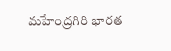మహేంద్రగిరి భారత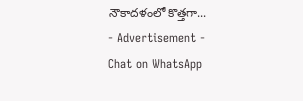నౌకాదళంలో కొత్తగా...
- Advertisement -
Chat on WhatsApp